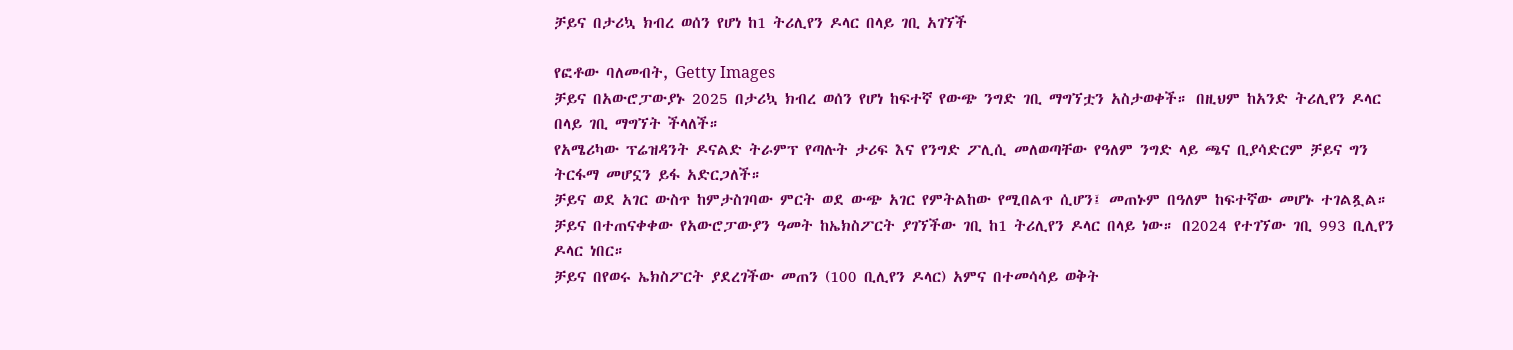ቻይና በታሪኳ ክብረ ወሰን የሆነ ከ1 ትሪሊየን ዶላር በላይ ገቢ አገኘች

የፎቶው ባለመብት, Getty Images
ቻይና በአውሮፓውያኑ 2025 በታሪኳ ክብረ ወሰን የሆነ ከፍተኛ የውጭ ንግድ ገቢ ማግኘቷን አስታወቀች። በዚህም ከአንድ ትሪሊየን ዶላር በላይ ገቢ ማግኘት ችላለች።
የአሜሪካው ፕሬዝዳንት ዶናልድ ትራምፕ የጣሉት ታሪፍ እና የንግድ ፖሊሲ መለወጣቸው የዓለም ንግድ ላይ ጫና ቢያሳድርም ቻይና ግን ትርፋማ መሆኗን ይፋ አድርጋለች።
ቻይና ወደ አገር ውስጥ ከምታስገባው ምርት ወደ ውጭ አገር የምትልከው የሚበልጥ ሲሆን፤ መጠኑም በዓለም ከፍተኛው መሆኑ ተገልጿል።
ቻይና በተጠናቀቀው የአውሮፓውያን ዓመት ከኤክስፖርት ያገኘችው ገቢ ከ1 ትሪሊየን ዶላር በላይ ነው። በ2024 የተገኘው ገቢ 993 ቢሊየን ዶላር ነበር።
ቻይና በየወሩ ኤክስፖርት ያደረገችው መጠን (100 ቢሊየን ዶላር) አምና በተመሳሳይ ወቅት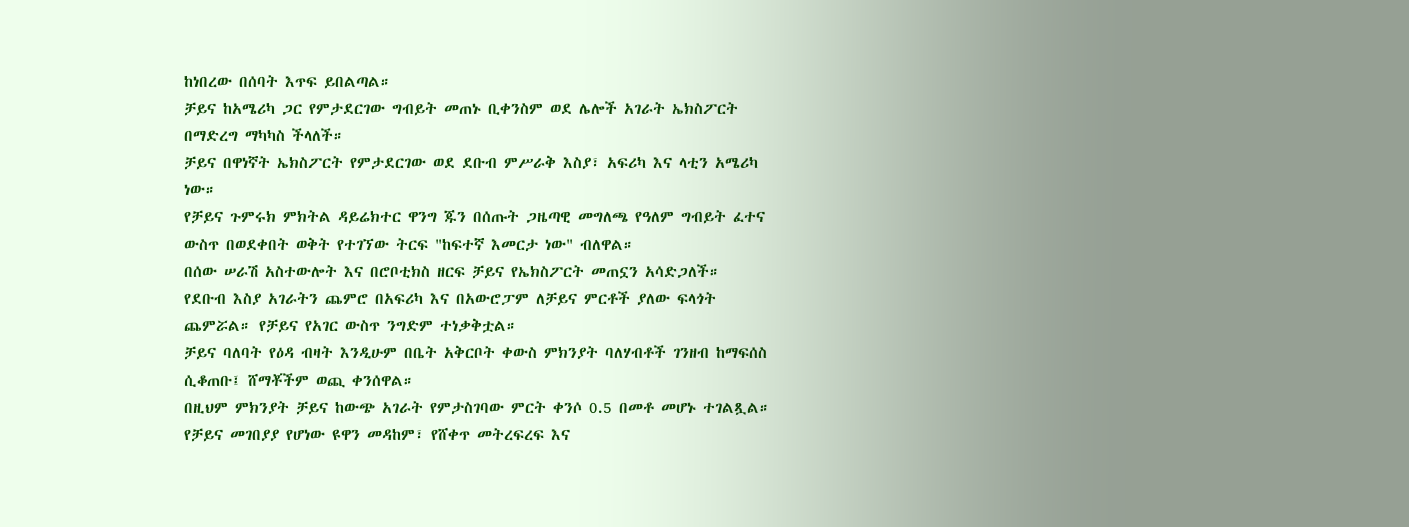ከነበረው በሰባት እጥፍ ይበልጣል።
ቻይና ከአሜሪካ ጋር የምታደርገው ግብይት መጠኑ ቢቀንስም ወደ ሌሎች አገራት ኤክስፖርት በማድረግ ማካካስ ችላለች።
ቻይና በዋነኛት ኤክስፖርት የምታደርገው ወደ ደቡብ ምሥራቅ እስያ፣ አፍሪካ እና ላቲን አሜሪካ ነው።
የቻይና ጉምሩክ ምክትል ዳይሬክተር ዋንግ ጁን በሰጡት ጋዜጣዊ መግለጫ የዓለም ግብይት ፈተና ውስጥ በወደቀበት ወቅት የተገኘው ትርፍ "ከፍተኛ እመርታ ነው" ብለዋል።
በሰው ሠራሽ አስተውሎት እና በሮቦቲክስ ዘርፍ ቻይና የኤክስፖርት መጠኗን አሳድጋለች።
የደቡብ እስያ አገራትን ጨምሮ በአፍሪካ እና በአውሮፓም ለቻይና ምርቶች ያለው ፍላጎት ጨምሯል። የቻይና የአገር ውስጥ ንግድም ተነቃቅቷል።
ቻይና ባለባት የዕዳ ብዛት እንዲሁም በቤት አቅርቦት ቀውስ ምክንያት ባለሃብቶች ገንዘብ ከማፍሰስ ሲቆጠቡ፤ ሸማቾችም ወጪ ቀንሰዋል።
በዚህም ምክንያት ቻይና ከውጭ አገራት የምታስገባው ምርት ቀንሶ 0.5 በመቶ መሆኑ ተገልጿል።
የቻይና መገበያያ የሆነው ዩዋን መዳከም፣ የሸቀጥ መትረፍረፍ እና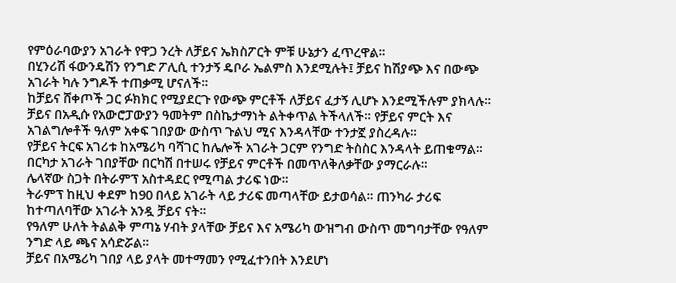የምዕራባውያን አገራት የዋጋ ንረት ለቻይና ኤክስፖርት ምቹ ሁኔታን ፈጥረዋል።
በሂንሪሽ ፋውንዴሽን የንግድ ፖሊሲ ተንታኝ ዴቦራ ኤልምስ እንደሚሉት፤ ቻይና ከሽያጭ እና በውጭ አገራት ካሉ ንግዶች ተጠቃሚ ሆናለች።
ከቻይና ሸቀጦች ጋር ፉክክር የሚያደርጉ የውጭ ምርቶች ለቻይና ፈታኝ ሊሆኑ እንደሚችሉም ያክላሉ።
ቻይና በአዲሱ የአውሮፓውያን ዓመትም በስኬታማነት ልትቀጥል ትችላለች። የቻይና ምርት እና አገልግሎቶች ዓለም አቀፍ ገበያው ውስጥ ጉልህ ሚና እንዳላቸው ተንታኟ ያስረዳሉ።
የቻይና ትርፍ አገሪቱ ከአሜሪካ ባሻገር ከሌሎች አገራት ጋርም የንግድ ትስስር እንዳላት ይጠቁማል።
በርካታ አገራት ገበያቸው በርካሽ በተሠሩ የቻይና ምርቶች በመጥለቅለቃቸው ያማርራሉ።
ሌላኛው ስጋት በትራምፕ አስተዳደር የሚጣል ታሪፍ ነው።
ትራምፕ ከዚህ ቀደም ከ90 በላይ አገራት ላይ ታሪፍ መጣላቸው ይታወሳል። ጠንካራ ታሪፍ ከተጣለባቸው አገራት አንዷ ቻይና ናት።
የዓለም ሁለት ትልልቅ ምጣኔ ሃብት ያላቸው ቻይና እና አሜሪካ ውዝግብ ውስጥ መግባታቸው የዓለም ንግድ ላይ ጫና አሳድሯል።
ቻይና በአሜሪካ ገበያ ላይ ያላት መተማመን የሚፈተንበት እንደሆነ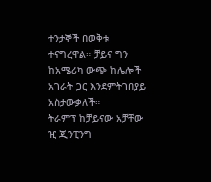ተንታኞች በወቅቱ ተናግረዋል። ቻይና ግን ከአሜሪካ ውጭ ከሌሎች አገራት ጋር እንደምትገበያይ አስታውቃለች።
ትራምፕ ከቻይናው አቻቸው ዢ ጂንፒንግ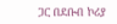ጋር በደቡብ ኮሪያ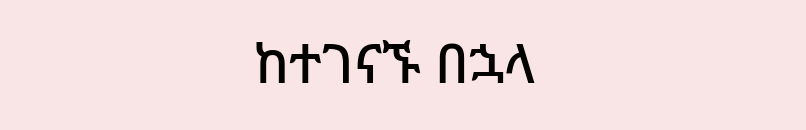ከተገናኙ በኋላ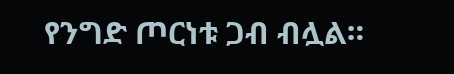የንግድ ጦርነቱ ጋብ ብሏል።